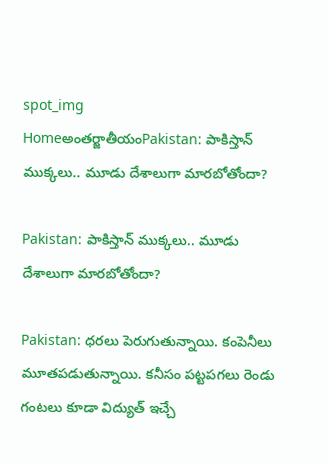spot_img
Homeఅంతర్జాతీయంPakistan: పాకిస్తాన్ ముక్కలు.. మూడు దేశాలుగా మారబోతోందా?

Pakistan: పాకిస్తాన్ ముక్కలు.. మూడు దేశాలుగా మారబోతోందా?

Pakistan: ధరలు పెరుగుతున్నాయి. కంపెనీలు మూతపడుతున్నాయి. కనీసం పట్టపగలు రెండు గంటలు కూడా విద్యుత్ ఇచ్చే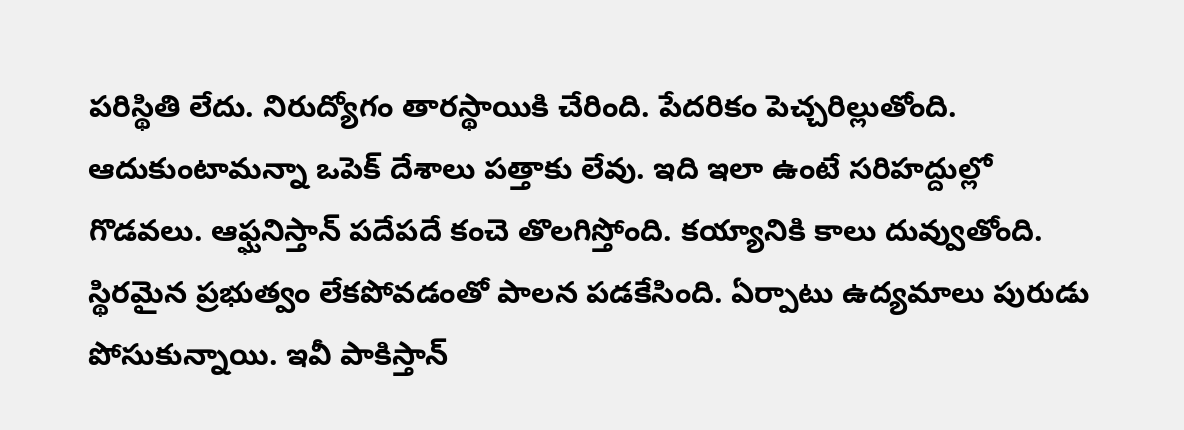పరిస్థితి లేదు. నిరుద్యోగం తారస్థాయికి చేరింది. పేదరికం పెచ్చరిల్లుతోంది. ఆదుకుంటామన్నా ఒపెక్ దేశాలు పత్తాకు లేవు. ఇది ఇలా ఉంటే సరిహద్దుల్లో గొడవలు. ఆఫ్ఘనిస్తాన్ పదేపదే కంచె తొలగిస్తోంది. కయ్యానికి కాలు దువ్వుతోంది. స్థిరమైన ప్రభుత్వం లేకపోవడంతో పాలన పడకేసింది. ఏర్పాటు ఉద్యమాలు పురుడు పోసుకున్నాయి. ఇవీ పాకిస్తాన్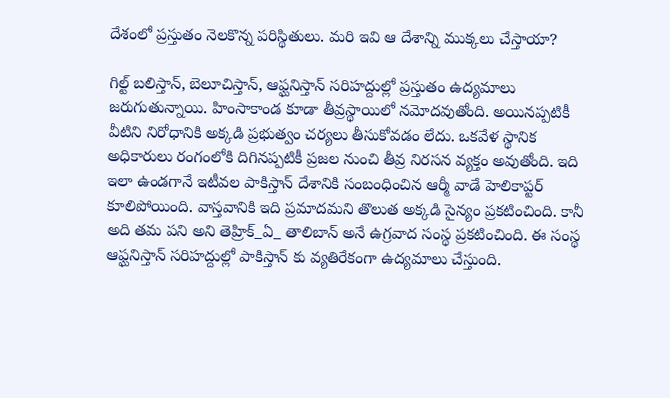దేశంలో ప్రస్తుతం నెలకొన్న పరిస్థితులు. మరి ఇవి ఆ దేశాన్ని ముక్కలు చేస్తాయా?

గిల్ట్ బలిస్తాన్, బెలూచిస్తాన్, ఆఫ్ఘనిస్తాన్ సరిహద్దుల్లో ప్రస్తుతం ఉద్యమాలు జరుగుతున్నాయి. హింసాకాండ కూడా తీవ్రస్థాయిలో నమోదవుతోంది. అయినప్పటికీ వీటిని నిరోధానికి అక్కడి ప్రభుత్వం చర్యలు తీసుకోవడం లేదు. ఒకవేళ స్థానిక అధికారులు రంగంలోకి దిగినప్పటికీ ప్రజల నుంచి తీవ్ర నిరసన వ్యక్తం అవుతోంది. ఇది ఇలా ఉండగానే ఇటీవల పాకిస్తాన్ దేశానికి సంబంధించిన ఆర్మీ వాడే హెలికాప్టర్ కూలిపోయింది. వాస్తవానికి ఇది ప్రమాదమని తొలుత అక్కడి సైన్యం ప్రకటించింది. కానీ అది తమ పని అని తెహ్రిక్_ఏ_ తాలిబాన్ అనే ఉగ్రవాద సంస్థ ప్రకటించింది. ఈ సంస్థ ఆఫ్ఘనిస్తాన్ సరిహద్దుల్లో పాకిస్తాన్ కు వ్యతిరేకంగా ఉద్యమాలు చేస్తుంది.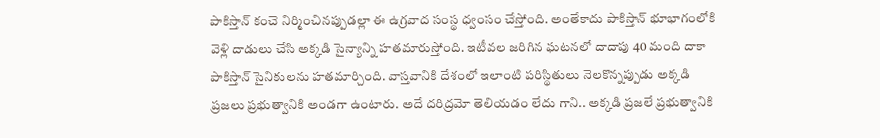పాకిస్తాన్ కంచె నిర్మించినప్పుడల్లా ఈ ఉగ్రవాద సంస్థ ధ్వంసం చేస్తోంది. అంతేకాదు పాకిస్తాన్ భూభాగంలోకి వెళ్లి దాడులు చేసి అక్కడి సైన్యాన్ని హతమారుస్తోంది. ఇటీవల జరిగిన ఘటనలో దాదాపు 40 మంది దాకా పాకిస్తాన్ సైనికులను హతమార్చింది. వాస్తవానికి దేశంలో ఇలాంటి పరిస్థితులు నెలకొన్నప్పుడు అక్కడి ప్రజలు ప్రభుత్వానికి అండగా ఉంటారు. అదే దరిద్రమో తెలియడం లేదు గాని.. అక్కడి ప్రజలే ప్రభుత్వానికి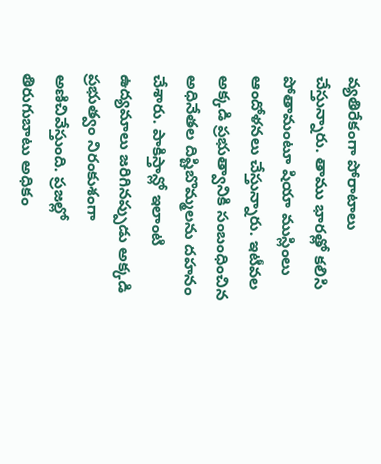వ్యతిరేకంగా పోరాటాలు చేస్తున్నారు. తాము భారత్లో కలిసి పోతామంటూ షియా ముస్లింలు ఆందోళనలు చేస్తున్నారు. ఇటీవల అక్కడి ప్రభుత్వానికి సంబంధించిన అధినేతల దిష్టిబొమ్మలను దహనం చేశారు. పాకిస్తాన్లో ఇలాంటి ఉద్యమాలు జరిగినప్పుడు అక్కడి ప్రభుత్వం నిరంకుశంగా అణిచివేస్తుంది. ప్రజల్లో తిరుగుబాటు అధికం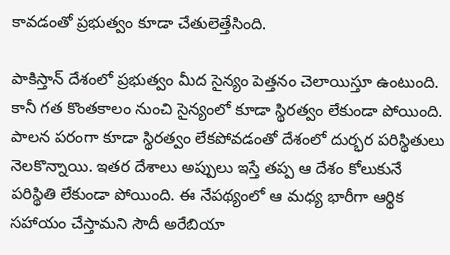కావడంతో ప్రభుత్వం కూడా చేతులెత్తేసింది.

పాకిస్తాన్ దేశంలో ప్రభుత్వం మీద సైన్యం పెత్తనం చెలాయిస్తూ ఉంటుంది. కానీ గత కొంతకాలం నుంచి సైన్యంలో కూడా స్థిరత్వం లేకుండా పోయింది. పాలన పరంగా కూడా స్థిరత్వం లేకపోవడంతో దేశంలో దుర్భర పరిస్థితులు నెలకొన్నాయి. ఇతర దేశాలు అప్పులు ఇస్తే తప్ప ఆ దేశం కోలుకునే పరిస్థితి లేకుండా పోయింది. ఈ నేపథ్యంలో ఆ మధ్య భారీగా ఆర్థిక సహాయం చేస్తామని సౌదీ అరేబియా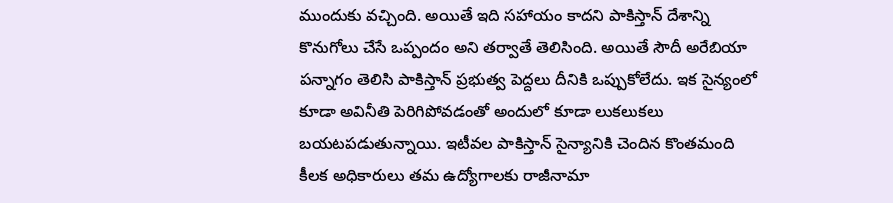ముందుకు వచ్చింది. అయితే ఇది సహాయం కాదని పాకిస్తాన్ దేశాన్ని కొనుగోలు చేసే ఒప్పందం అని తర్వాతే తెలిసింది. అయితే సౌదీ అరేబియా పన్నాగం తెలిసి పాకిస్తాన్ ప్రభుత్వ పెద్దలు దీనికి ఒప్పుకోలేదు. ఇక సైన్యంలో కూడా అవినీతి పెరిగిపోవడంతో అందులో కూడా లుకలుకలు బయటపడుతున్నాయి. ఇటీవల పాకిస్తాన్ సైన్యానికి చెందిన కొంతమంది కీలక అధికారులు తమ ఉద్యోగాలకు రాజీనామా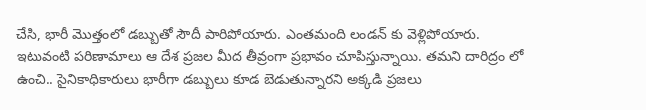చేసి, భారీ మొత్తంలో డబ్బుతో సౌదీ పారిపోయారు. ఎంతమంది లండన్ కు వెళ్లిపోయారు. ఇటువంటి పరిణామాలు ఆ దేశ ప్రజల మీద తీవ్రంగా ప్రభావం చూపిస్తున్నాయి. తమని దారిద్రం లో ఉంచి.. సైనికాధికారులు భారీగా డబ్బులు కూడ బెడుతున్నారని అక్కడి ప్రజలు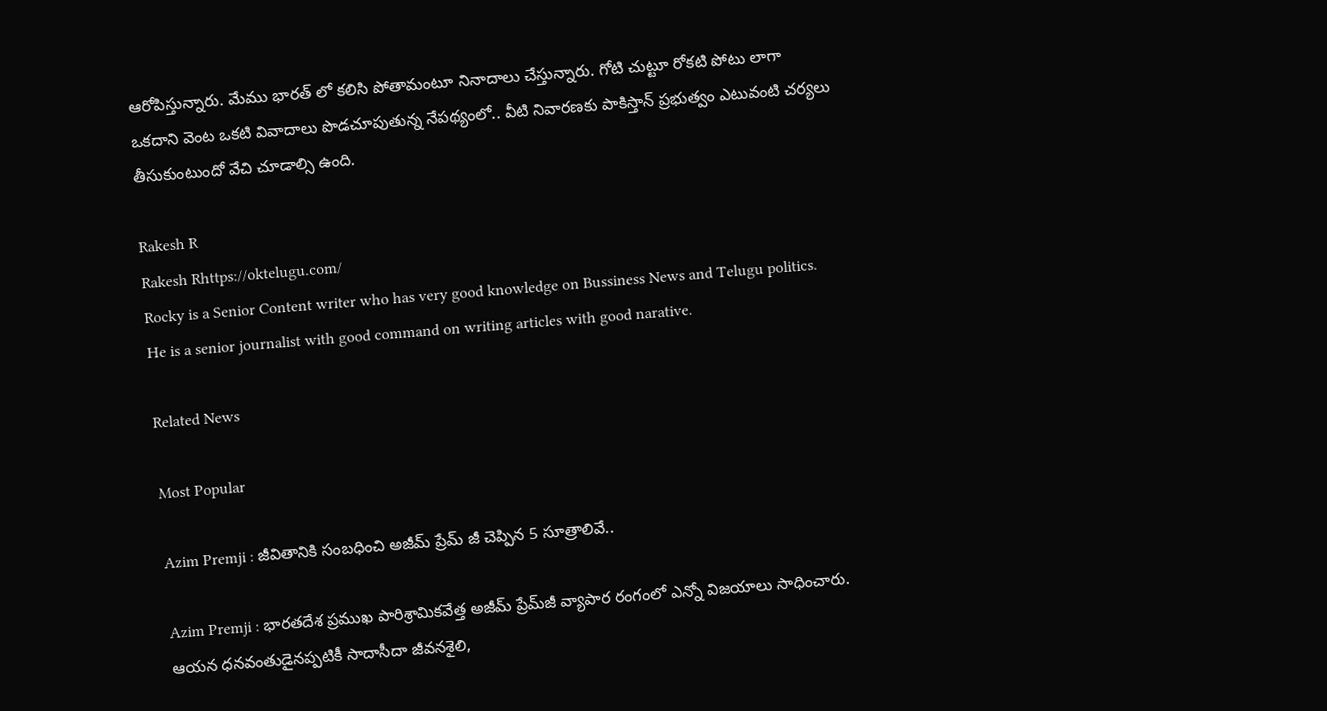ఆరోపిస్తున్నారు. మేము భారత్ లో కలిసి పోతామంటూ నినాదాలు చేస్తున్నారు. గోటి చుట్టూ రోకటి పోటు లాగా ఒకదాని వెంట ఒకటి వివాదాలు పొడచూపుతున్న నేపథ్యంలో.. వీటి నివారణకు పాకిస్తాన్ ప్రభుత్వం ఎటువంటి చర్యలు తీసుకుంటుందో వేచి చూడాల్సి ఉంది.

Rakesh R
Rakesh Rhttps://oktelugu.com/
Rocky is a Senior Content writer who has very good knowledge on Bussiness News and Telugu politics. He is a senior journalist with good command on writing articles with good narative.

Related News

Most Popular

Azim Premji : జీవితానికి సంబధించి అజీమ్ ప్రేమ్ జీ చెప్పిన 5 సూత్రాలివే..

Azim Premji : భారతదేశ ప్రముఖ పారిశ్రామికవేత్త అజీమ్ ప్రేమ్‌జీ వ్యాపార రంగంలో ఎన్నో విజయాలు సాధించారు. ఆయన ధనవంతుడైనప్పటికీ సాదాసీదా జీవనశైలి,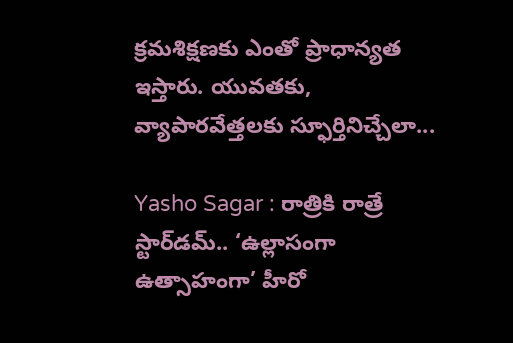క్రమశిక్షణకు ఎంతో ప్రాధాన్యత ఇస్తారు. యువతకు, వ్యాపారవేత్తలకు స్ఫూర్తినిచ్చేలా...

Yasho Sagar : రాత్రికి రాత్రే స్టార్‌డమ్.. ‘ఉల్లాసంగా ఉత్సాహంగా’ హీరో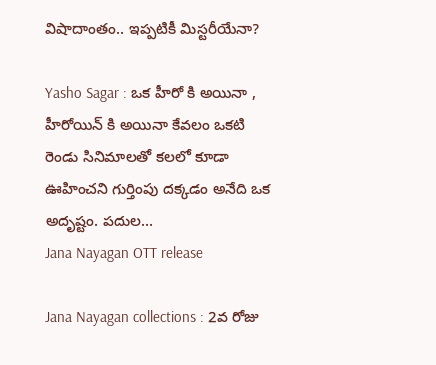విషాదాంతం.. ఇప్పటికీ మిస్టరీయేనా?

Yasho Sagar : ఒక హీరో కి అయినా , హీరోయిన్ కి అయినా కేవలం ఒకటి రెండు సినిమాలతో కలలో కూడా ఊహించని గుర్తింపు దక్కడం అనేది ఒక అదృష్టం. పదుల...
Jana Nayagan OTT release

Jana Nayagan collections : 2వ రోజు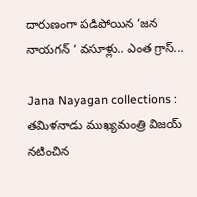దారుణంగా పడిపోయిన ‘జన నాయగన్ ‘ వసూళ్లు.. ఎంత గ్రాస్...

Jana Nayagan collections : తమిళనాడు ముఖ్యమంత్రి విజయ్ నటించిన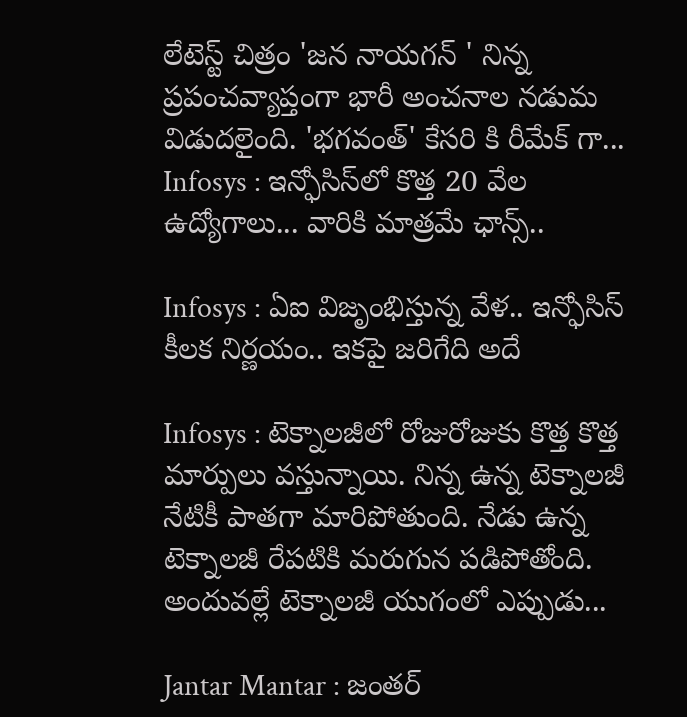లేటెస్ట్ చిత్రం 'జన నాయగన్ ' నిన్న ప్రపంచవ్యాప్తంగా భారీ అంచనాల నడుమ విడుదలైంది. 'భగవంత్' కేసరి కి రీమేక్ గా...
Infosys : ఇన్ఫోసిస్‌లో కొత్త 20 వేల ఉద్యోగాలు... వారికి మాత్రమే ఛాన్స్‌..

Infosys : ఏఐ విజృంభిస్తున్న వేళ.. ఇన్ఫోసిస్ కీలక నిర్ణయం.. ఇకపై జరిగేది అదే

Infosys : టెక్నాలజీలో రోజురోజుకు కొత్త కొత్త మార్పులు వస్తున్నాయి. నిన్న ఉన్న టెక్నాలజీ నేటికీ పాతగా మారిపోతుంది. నేడు ఉన్న టెక్నాలజీ రేపటికి మరుగున పడిపోతోంది. అందువల్లే టెక్నాలజీ యుగంలో ఎప్పుడు...

Jantar Mantar : జంతర్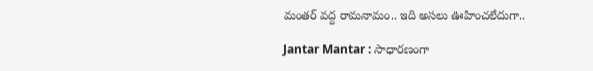మంతర్ వద్ద రామనామం.. ఇది అసలు ఊహించలేదుగా..

Jantar Mantar : సాధారణంగా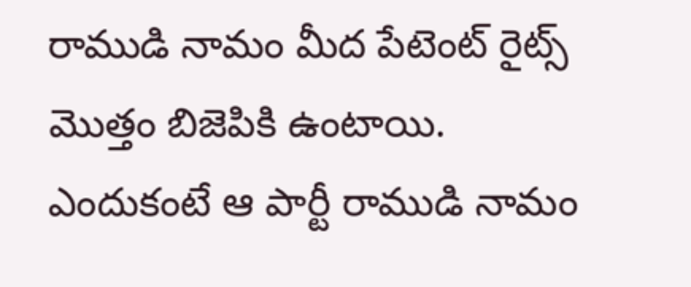రాముడి నామం మీద పేటెంట్ రైట్స్ మొత్తం బిజెపికి ఉంటాయి. ఎందుకంటే ఆ పార్టీ రాముడి నామం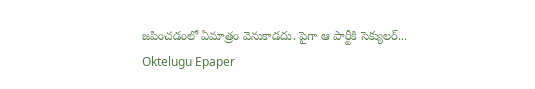జపించడంలో ఏమాత్రం వెనుకాడదు. పైగా ఆ పార్టీకి సెక్యులర్...
Oktelugu Epaper